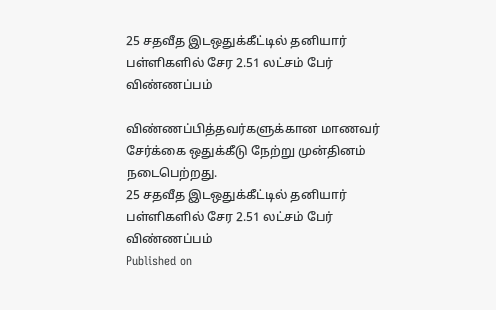25 சதவீத இடஒதுக்கீட்டில் தனியார் பள்ளிகளில் சேர 2.51 லட்சம் பேர் விண்ணப்பம்

விண்ணப்பித்தவர்களுக்கான மாணவர் சேர்க்கை ஒதுக்கீடு நேற்று முன்தினம் நடைபெற்றது.
25 சதவீத இடஒதுக்கீட்டில் தனியார் பள்ளிகளில் சேர 2.51 லட்சம் பேர் விண்ணப்பம்
Published on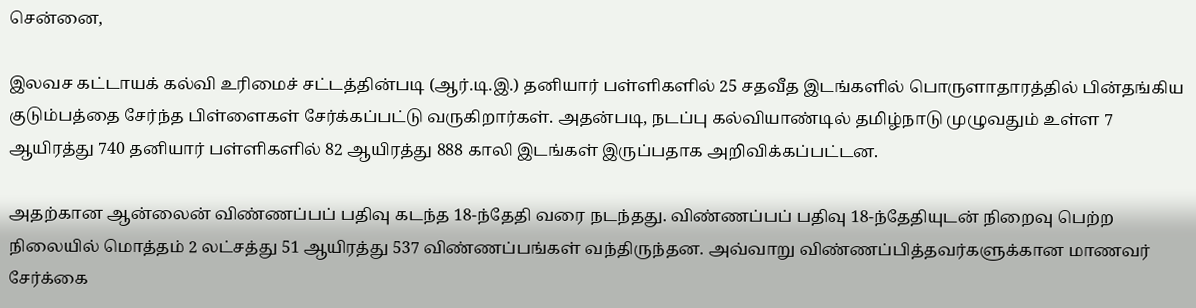சென்னை,

இலவச கட்டாயக் கல்வி உரிமைச் சட்டத்தின்படி (ஆர்.டி.இ.) தனியார் பள்ளிகளில் 25 சதவீத இடங்களில் பொருளாதாரத்தில் பின்தங்கிய குடும்பத்தை சேர்ந்த பிள்ளைகள் சேர்க்கப்பட்டு வருகிறார்கள். அதன்படி, நடப்பு கல்வியாண்டில் தமிழ்நாடு முழுவதும் உள்ள 7 ஆயிரத்து 740 தனியார் பள்ளிகளில் 82 ஆயிரத்து 888 காலி இடங்கள் இருப்பதாக அறிவிக்கப்பட்டன.

அதற்கான ஆன்லைன் விண்ணப்பப் பதிவு கடந்த 18-ந்தேதி வரை நடந்தது. விண்ணப்பப் பதிவு 18-ந்தேதியுடன் நிறைவு பெற்ற நிலையில் மொத்தம் 2 லட்சத்து 51 ஆயிரத்து 537 விண்ணப்பங்கள் வந்திருந்தன. அவ்வாறு விண்ணப்பித்தவர்களுக்கான மாணவர் சேர்க்கை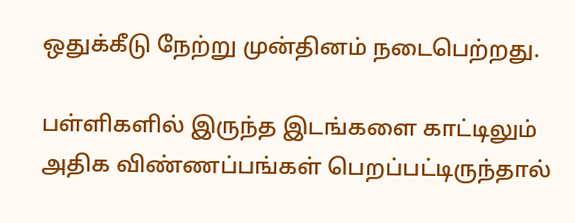ஒதுக்கீடு நேற்று முன்தினம் நடைபெற்றது.

பள்ளிகளில் இருந்த இடங்களை காட்டிலும் அதிக விண்ணப்பங்கள் பெறப்பட்டிருந்தால்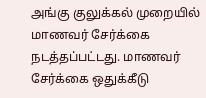அங்கு குலுக்கல் முறையில் மாணவர் சேர்க்கை நடத்தப்பட்டது. மாணவர் சேர்க்கை ஒதுக்கீடு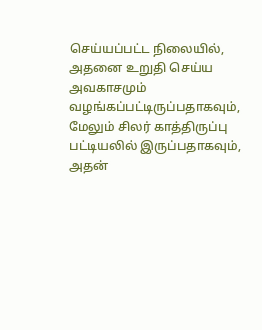செய்யப்பட்ட நிலையில், அதனை உறுதி செய்ய அவகாசமும் வழங்கப்பட்டிருப்பதாகவும், மேலும் சிலர் காத்திருப்பு பட்டியலில் இருப்பதாகவும், அதன்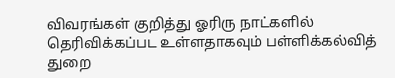விவரங்கள் குறித்து ஓரிரு நாட்களில் தெரிவிக்கப்பட உள்ளதாகவும் பள்ளிக்கல்வித் துறை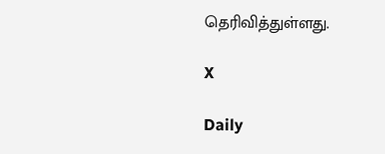தெரிவித்துள்ளது.

X

Daily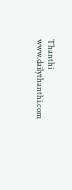Thanthi
www.dailythanthi.com